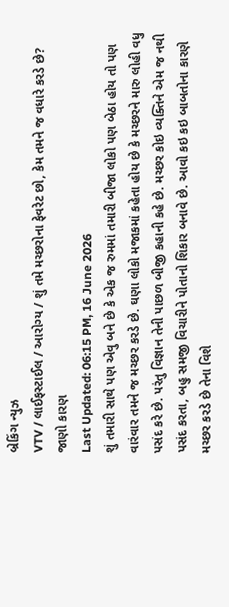બ્રેકિંગ ન્યુઝ
VTV / લાઈફસ્ટાઈલ / આરોગ્ય / શું તમે મચ્છરોના ફેવરેટ છો, કેમ તમને જ વધારે કરડે છે? જાણો કારણ
Last Updated: 06:15 PM, 16 June 2026
શું તમારી સાથે પણ એવુ બને છે કે એક જ રુમમાં તમારી બીજા લોકો પણ બેઠા હોય તો પણ વારંવાર તમને જ મચ્છર કરડે છે. ઘણા લોકો મજાકમાં કહેતા હોય છે કે મચ્છરને મારુ લોહી વધુ પસંદ કરે છે. પરંતુ વિજ્ઞાન તેની પાછળ બીજી કહાની કહે છે. મચ્છર કોઇ વ્યક્તિને એમ જ નથી પસંદ કરતા, બહુ સમજી વિચારીને પોતાનો શિકાર બનાવે છે. આવો કઇ કઇ બાબતોના કારણે મચ્છર કરડે છે તેના વિશે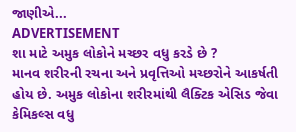જાણીએ...
ADVERTISEMENT
શા માટે અમુક લોકોને મચ્છર વધુ કરડે છે ?
માનવ શરીરની રચના અને પ્રવૃત્તિઓ મચ્છરોને આકર્ષતી હોય છે. અમુક લોકોના શરીરમાંથી લૈક્ટિક એસિડ જેવા કેમિકલ્સ વધુ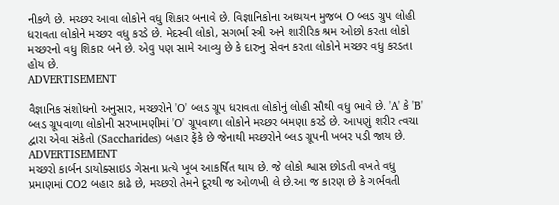નીકળે છે. મચ્છર આવા લોકોને વધુ શિકાર બનાવે છે. વિજ્ઞાનિકોના અધ્યયન મુજબ O બ્લડ ગ્રુપ લોહી ધરાવતા લોકોને મચ્છર વધુ કરડે છે. મેદસ્વી લોકો, સગર્ભા સ્ત્રી અને શારીરિક શ્રમ ઓછો કરતા લોકો મચ્છરનો વધુ શિકાર બને છે. એવુ પણ સામે આવ્યુ છે કે દારુનુ સેવન કરતા લોકોને મચ્છર વધુ કરડતા હોય છે.
ADVERTISEMENT

વૈજ્ઞાનિક સંશોધનો અનુસાર, મચ્છરોને 'O' બ્લડ ગ્રૂપ ધરાવતા લોકોનું લોહી સૌથી વધુ ભાવે છે. 'A' કે 'B' બ્લડ ગ્રૂપવાળા લોકોની સરખામણીમાં 'O' ગ્રૂપવાળા લોકોને મચ્છર બમણા કરડે છે. આપણું શરીર ત્વચા દ્વારા એવા સંકેતો (Saccharides) બહાર ફેંકે છે જેનાથી મચ્છરોને બ્લડ ગ્રૂપની ખબર પડી જાય છે.
ADVERTISEMENT
મચ્છરો કાર્બન ડાયોક્સાઇડ ગેસના પ્રત્યે ખૂબ આકર્ષિત થાય છે. જે લોકો શ્વાસ છોડતી વખતે વધુ પ્રમાણમાં CO2 બહાર કાઢે છે, મચ્છરો તેમને દૂરથી જ ઓળખી લે છે.આ જ કારણ છે કે ગર્ભવતી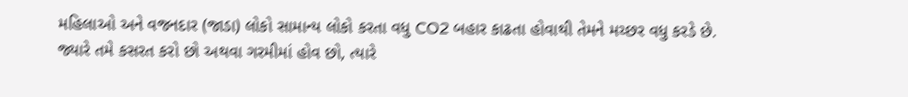મહિલાઓ અને વજનદાર (જાડા) લોકો સામાન્ય લોકો કરતા વધુ CO2 બહાર કાઢતા હોવાથી તેમને મચ્છર વધુ કરડે છે.
જ્યારે તમે કસરત કરો છો અથવા ગરમીમાં હોવ છો, ત્યારે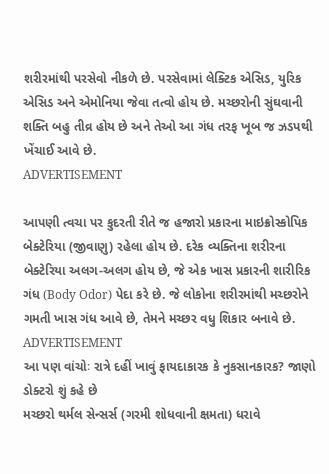શરીરમાંથી પરસેવો નીકળે છે. પરસેવામાં લેક્ટિક એસિડ, યુરિક એસિડ અને એમોનિયા જેવા તત્વો હોય છે. મચ્છરોની સુંઘવાની શક્તિ બહુ તીવ્ર હોય છે અને તેઓ આ ગંધ તરફ ખૂબ જ ઝડપથી ખેંચાઈ આવે છે.
ADVERTISEMENT

આપણી ત્વચા પર કુદરતી રીતે જ હજારો પ્રકારના માઇક્રોસ્કોપિક બેક્ટેરિયા (જીવાણુ) રહેલા હોય છે. દરેક વ્યક્તિના શરીરના બેક્ટેરિયા અલગ-અલગ હોય છે, જે એક ખાસ પ્રકારની શારીરિક ગંધ (Body Odor) પેદા કરે છે. જે લોકોના શરીરમાંથી મચ્છરોને ગમતી ખાસ ગંધ આવે છે, તેમને મચ્છર વધુ શિકાર બનાવે છે.
ADVERTISEMENT
આ પણ વાંચોઃ રાત્રે દહીં ખાવું ફાયદાકારક કે નુકસાનકારક? જાણો ડોક્ટરો શું કહે છે
મચ્છરો થર્મલ સેન્સર્સ (ગરમી શોધવાની ક્ષમતા) ધરાવે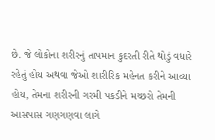છે. જે લોકોના શરીરનું તાપમાન કુદરતી રીતે થોડું વધારે રહેતું હોય અથવા જેઓ શારીરિક મહેનત કરીને આવ્યા હોય, તેમના શરીરની ગરમી પકડીને મચ્છરો તેમની આસપાસ ગણગણવા લાગે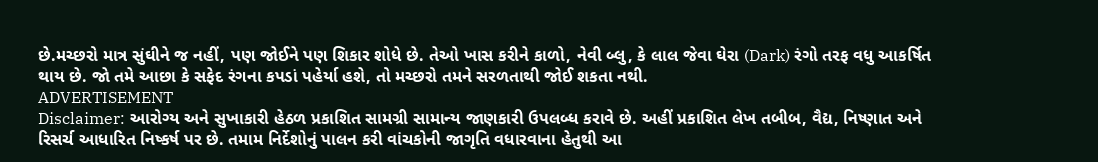છે.મચ્છરો માત્ર સુંઘીને જ નહીં, પણ જોઈને પણ શિકાર શોધે છે. તેઓ ખાસ કરીને કાળો, નેવી બ્લુ, કે લાલ જેવા ઘેરા (Dark) રંગો તરફ વધુ આકર્ષિત થાય છે. જો તમે આછા કે સફેદ રંગના કપડાં પહેર્યા હશે, તો મચ્છરો તમને સરળતાથી જોઈ શકતા નથી.
ADVERTISEMENT
Disclaimer: આરોગ્ય અને સુખાકારી હેઠળ પ્રકાશિત સામગ્રી સામાન્ય જાણકારી ઉપલબ્ધ કરાવે છે. અહીં પ્રકાશિત લેખ તબીબ, વૈદ્ય, નિષ્ણાત અને રિસર્ચ આધારિત નિષ્કર્ષ પર છે. તમામ નિર્દેશોનું પાલન કરી વાંચકોની જાગૃતિ વધારવાના હેતુથી આ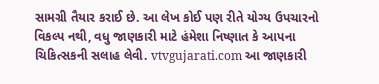સામગ્રી તૈયાર કરાઈ છે. આ લેખ કોઈ પણ રીતે યોગ્ય ઉપચારનો વિકલ્પ નથી, વધુ જાણકારી માટે હંમેશા નિષ્ણાત કે આપના ચિકિત્સકની સલાહ લેવી. vtvgujarati.com આ જાણકારી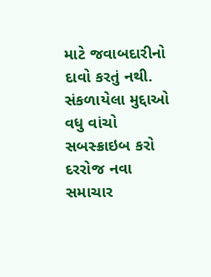માટે જવાબદારીનો દાવો કરતું નથી.
સંકળાયેલા મુદ્દાઓ
વધુ વાંચો
સબસ્ક્રાઇબ કરો
દરરોજ નવા સમાચાર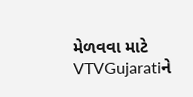મેળવવા માટે VTVGujaratiને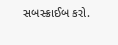સબસ્ક્રાઈબ કરો.